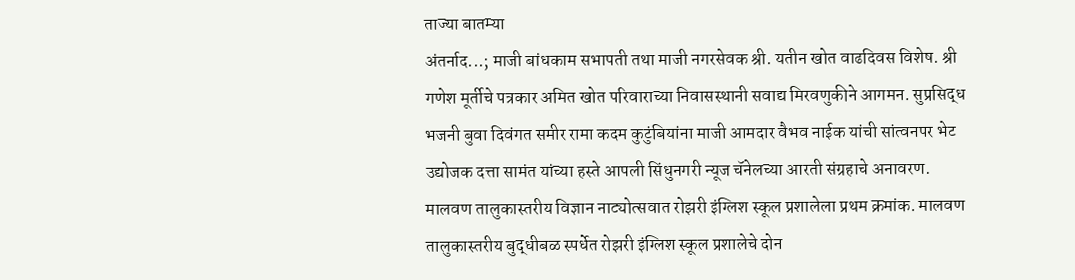ताज्या बातम्या
अंतर्नाद...; माजी बांधकाम सभापती तथा माजी नगरसेवक श्री. यतीन खोत वाढदिवस विशेष. श्री गणेश मूर्तीचे पत्रकार अमित खोत परिवाराच्या निवासस्थानी सवाद्य मिरवणुकीने आगमन. सुप्रसिद्ध भजनी बुवा दिवंगत समीर रामा कदम कुटुंबियांना माजी आमदार वैभव नाईक यांची सांत्वनपर भेट उद्योजक दत्ता सामंत यांच्या हस्ते आपली सिंधुनगरी न्यूज चॅनेलच्या आरती संग्रहाचे अनावरण. मालवण तालुकास्तरीय विज्ञान नाट्योत्सवात रोझरी इंग्लिश स्कूल प्रशालेला प्रथम क्रमांक. मालवण तालुकास्तरीय बुद्धीबळ स्पर्धेत रोझरी इंग्लिश स्कूल प्रशालेचे दोन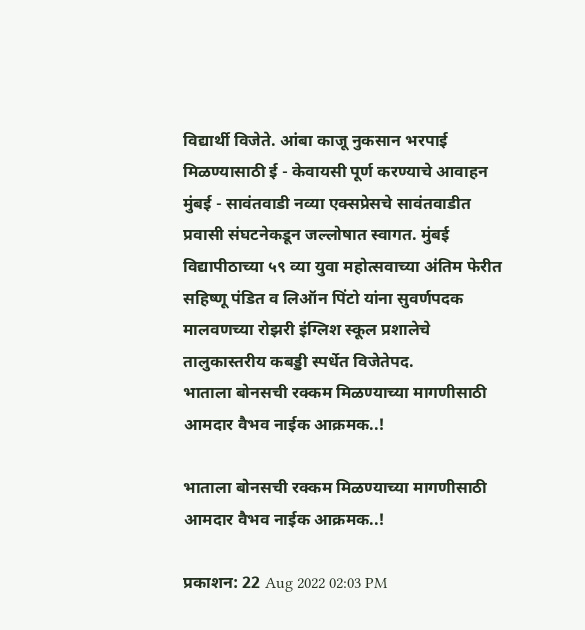विद्यार्थी विजेते. आंबा काजू नुकसान भरपाई मिळण्यासाठी ई - केवायसी पूर्ण करण्याचे आवाहन मुंबई - सावंतवाडी नव्या एक्सप्रेसचे सावंतवाडीत प्रवासी संघटनेकडून जल्लोषात स्वागत. मुंबई विद्यापीठाच्या ५९ व्या युवा महोत्सवाच्या अंतिम फेरीत सहिष्णू पंडित व लिऑन पिंटो यांना सुवर्णपदक मालवणच्या रोझरी इंग्लिश स्कूल प्रशालेचे तालुकास्तरीय कबड्डी स्पर्धेत विजेतेपद.
भाताला बोनसची रक्कम मिळण्याच्या मागणीसाठी आमदार वैभव नाईक आक्रमक..!

भाताला बोनसची रक्कम मिळण्याच्या मागणीसाठी आमदार वैभव नाईक आक्रमक..!

प्रकाशन: 22 Aug 2022 02:03 PM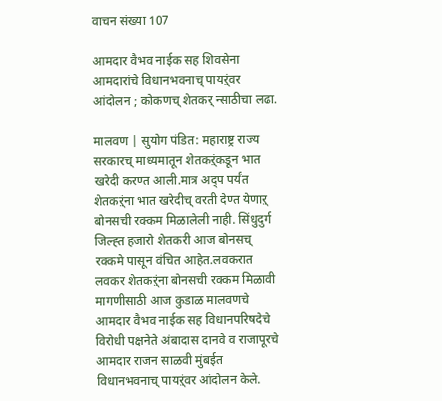वाचन संख्या 107

आमदार वैभव नाईक सह शिवसेना आमदारांचे विधानभवनाच् पायऱ्ंवर आंदोलन ; कोकणच् शेतकर् न्साठीचा लढा.

मालवण | सुयोग पंडित: महाराष्ट्र राज्य सरकारच् माध्यमातून शेतकऱ्ंकडून भात खरेदी करण्त आली.मात्र अद्प पर्यंत शेतकऱ्ंना भात खरेदीच् वरती देण्त येणाऱ् बोनसची रक्कम मिळालेली नाही. सिंधुदुर्ग जिल्ह्त हजारो शेतकरी आज बोनसच् रक्कमे पासून वंचित आहेत.लवकरात लवकर शेतकऱ्ंना बोनसची रक्कम मिळावी मागणीसाठी आज कुडाळ मालवणचे आमदार वैभव नाईक सह विधानपरिषदेचे विरोधी पक्षनेते अंबादास दानवे व राजापूरचे आमदार राजन साळवी मुंबईत विधानभवनाच् पायऱ्ंवर आंदोलन केले.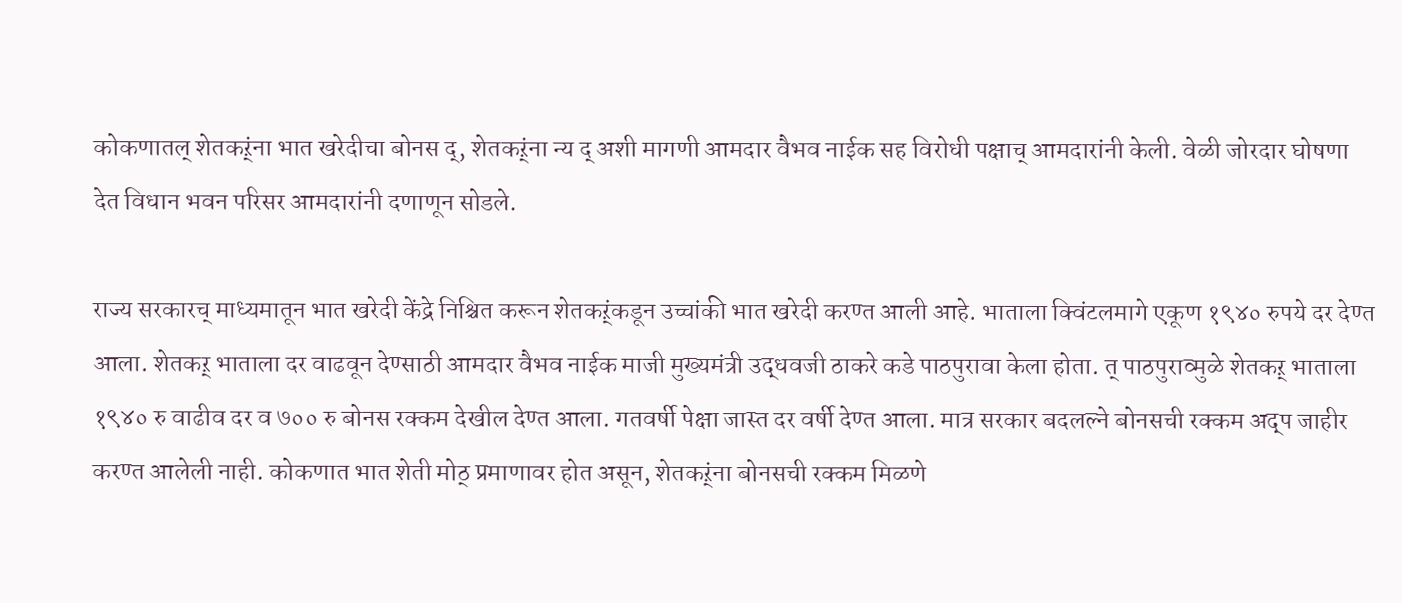कोकणातल् शेतकऱ्ंना भात खरेदीचा बोनस द्, शेतकऱ्ंना न्य द् अशी मागणी आमदार वैभव नाईक सह विरोधी पक्षाच् आमदारांनी केली. वेळी जोरदार घोषणा देत विधान भवन परिसर आमदारांनी दणाणून सोडले.

राज्य सरकारच् माध्यमातून भात खरेदी केंद्रे निश्चित करून शेतकऱ्ंकडून उच्चांकी भात खरेदी करण्त आली आहे. भाताला क्विंटलमागे एकूण १९४० रुपये दर देण्त आला. शेतकऱ् भाताला दर वाढवून देण्साठी आमदार वैभव नाईक माजी मुख्यमंत्री उद्धवजी ठाकरे कडे पाठपुरावा केला होता. त् पाठपुराव्मुळे शेतकऱ् भाताला १९४० रु वाढीव दर व ७०० रु बोनस रक्कम देखील देण्त आला. गतवर्षी पेक्षा जास्त दर वर्षी देण्त आला. मात्र सरकार बदलल्ने बोनसची रक्कम अद्प जाहीर करण्त आलेली नाही. कोकणात भात शेती मोठ् प्रमाणावर होत असून, शेतकऱ्ंना बोनसची रक्कम मिळणे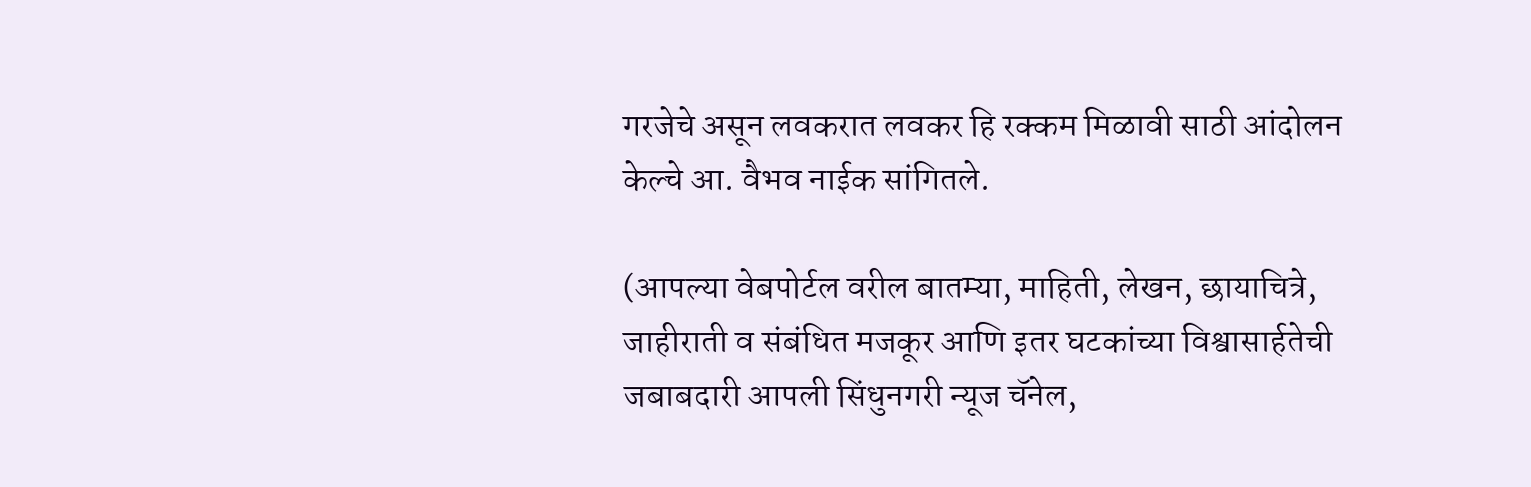गरजेचे असून लवकरात लवकर हि रक्कम मिळावी साठी आंदोलन केल्चे आ. वैभव नाईक सांगितले.

(आपल्या वेबपोर्टल वरील बातम्या, माहिती, लेखन, छायाचित्रे, जाहीराती व संबंधित मजकूर आणि इतर घटकांच्या विश्वासार्हतेची जबाबदारी आपली सिंधुनगरी न्यूज चॅनेल,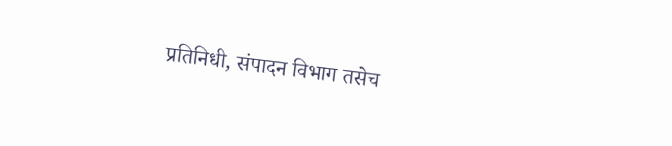प्रतिनिधी, संपादन विभाग तसेच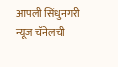आपली सिंधुनगरी न्यूज चॅनेलची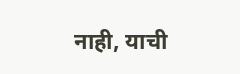नाही, याची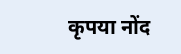कृपया नोंद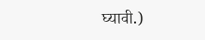घ्यावी.)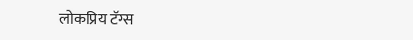लोकप्रिय टॅग्स